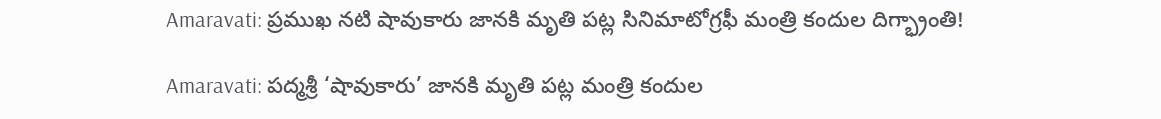Amaravati: ప్రముఖ నటి షావుకారు జానకి మృతి పట్ల సినిమాటోగ్రఫీ మంత్రి కందుల దిగ్భ్రాంతి!

Amaravati: పద్మశ్రీ ‘షావుకారు’ జానకి మృతి పట్ల మంత్రి కందుల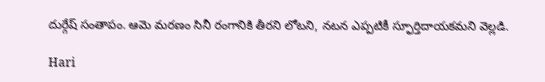దుర్గేష్ సంతాపం. ఆమె మరణం సినీ రంగానికి తీరని లోటని, నటన ఎప్పటికీ స్ఫూర్తిదాయకమని వెల్లడి.

Hari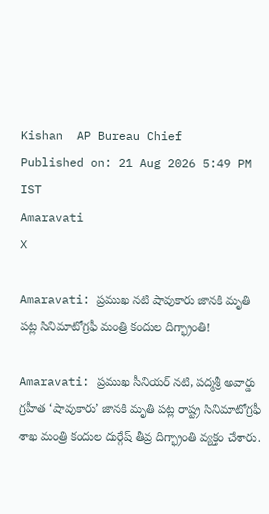Kishan  AP Bureau Chief
Published on: 21 Aug 2026 5:49 PM IST
Amaravati
X

Amaravati: ప్రముఖ నటి షావుకారు జానకి మృతి పట్ల సినిమాటోగ్రఫీ మంత్రి కందుల దిగ్భ్రాంతి!

Amaravati: ప్రముఖ సీనియర్ నటి, పద్మశ్రీ అవార్డు గ్రహీత ‘షావుకారు’ జానకి మృతి పట్ల రాష్ట్ర సినిమాటోగ్రఫీ శాఖ మంత్రి కందుల దుర్గేష్ తీవ్ర దిగ్భ్రాంతి వ్యక్తం చేశారు.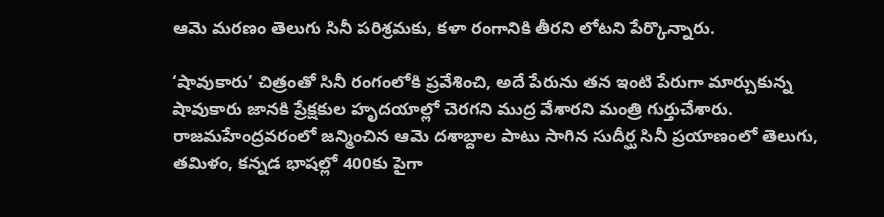ఆమె మరణం తెలుగు సినీ పరిశ్రమకు, కళా రంగానికి తీరని లోటని పేర్కొన్నారు.

‘షావుకారు’ చిత్రంతో సినీ రంగంలోకి ప్రవేశించి, అదే పేరును తన ఇంటి పేరుగా మార్చుకున్న షావుకారు జానకి ప్రేక్షకుల హృదయాల్లో చెరగని ముద్ర వేశారని మంత్రి గుర్తుచేశారు. రాజమహేంద్రవరంలో జన్మించిన ఆమె దశాబ్దాల పాటు సాగిన సుదీర్ఘ సినీ ప్రయాణంలో తెలుగు, తమిళం, కన్నడ భాషల్లో 400కు పైగా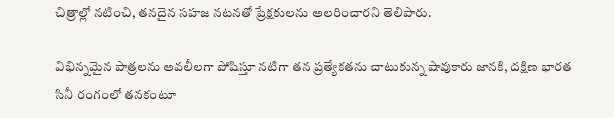చిత్రాల్లో నటించి, తనదైన సహజ నటనతో ప్రేక్షకులను అలరించారని తెలిపారు.

విభిన్నమైన పాత్రలను అవలీలగా పోషిస్తూ నటిగా తన ప్రత్యేకతను చాటుకున్న షావుకారు జానకి, దక్షిణ భారత సినీ రంగంలో తనకంటూ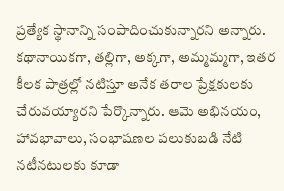ప్రత్యేక స్థానాన్ని సంపాదించుకున్నారని అన్నారు. కథానాయికగా, తల్లిగా, అక్కగా, అమ్మమ్మగా, ఇతర కీలక పాత్రల్లో నటిస్తూ అనేక తరాల ప్రేక్షకులకు చేరువయ్యారని పేర్కొన్నారు. ఆమె అభినయం, హావభావాలు, సంభాషణల పలుకుబడి నేటి నటీనటులకు కూడా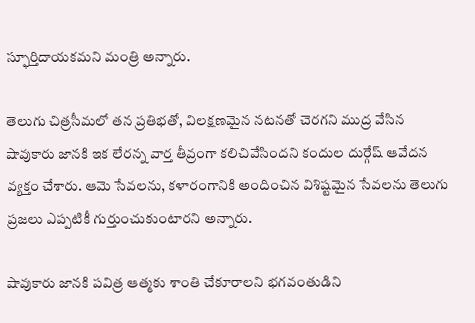స్ఫూర్తిదాయకమని మంత్రి అన్నారు.

తెలుగు చిత్రసీమలో తన ప్రతిభతో, విలక్షణమైన నటనతో చెరగని ముద్ర వేసిన షావుకారు జానకి ఇక లేరన్న వార్త తీవ్రంగా కలిచివేసిందని కందుల దుర్గేష్ ఆవేదన వ్యక్తం చేశారు. ఆమె సేవలను, కళారంగానికి అందించిన విశిష్టమైన సేవలను తెలుగు ప్రజలు ఎప్పటికీ గుర్తుంచుకుంటారని అన్నారు.

షావుకారు జానకి పవిత్ర ఆత్మకు శాంతి చేకూరాలని భగవంతుడిని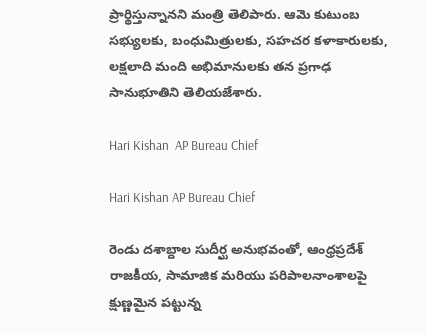ప్రార్థిస్తున్నానని మంత్రి తెలిపారు. ఆమె కుటుంబ సభ్యులకు, బంధుమిత్రులకు, సహచర కళాకారులకు, లక్షలాది మంది అభిమానులకు తన ప్రగాఢ సానుభూతిని తెలియజేశారు.

Hari Kishan  AP Bureau Chief

Hari Kishan AP Bureau Chief

రెండు దశాబ్దాల సుదీర్ఘ అనుభవంతో, ఆంధ్రప్రదేశ్ రాజకీయ, సామాజిక మరియు పరిపాలనాంశాలపై క్షుణ్ణమైన పట్టున్న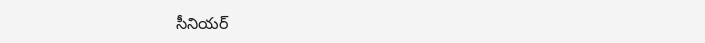సీనియర్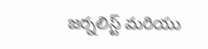జర్నలిస్ట్ మరియు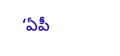‘ఏపీ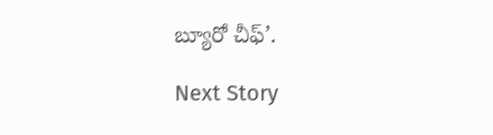బ్యూరో చీఫ్’.

Next Story